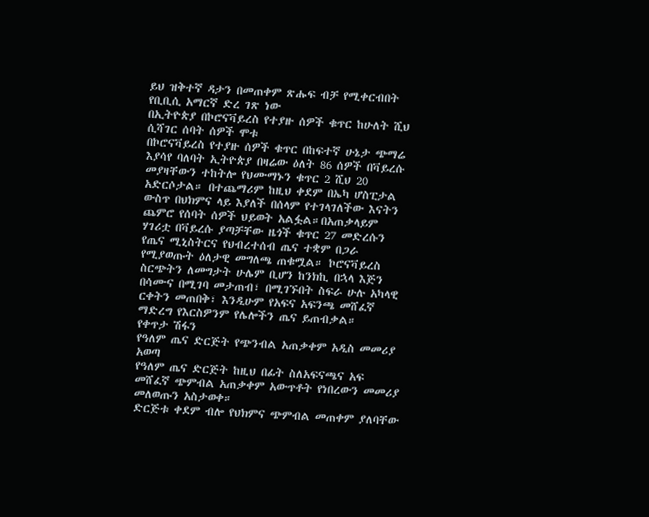ይህ ዝቅተኛ ዳታን በመጠቀም ጽሑፍ ብቻ የሚቀርብበት የቢቢሲ አማርኛ ድረ ገጽ ነው
በኢትዮጵያ በኮሮናቫይረስ የተያዙ ሰዎች ቁጥር ከሁለት ሺህ ሲሻገር ሰባት ሰዎች ሞቱ
በኮሮናቫይረስ የተያዙ ሰዎች ቁጥር በከፍተኛ ሁኔታ ጭማሬ እያሳየ ባለባት ኢትዮጵያ በዛሬው ዕለት 86 ሰዎች በቫይረሱ መያዛቸውን ተከትሎ የህሙማኑን ቁጥር 2 ሺህ 20 አድርሶታል። በተጨማሪም ከዚህ ቀደም በኤካ ሆስፒታል ውስጥ በህክምና ላይ እያለች በሰላም የተገላገለችው እናትን ጨምሮ የሰባት ሰዎች ህይወት አልፏል።በአጠቃላይም ሃገሪቷ በቫይረሱ ያጣቻቸው ዜጎች ቁጥር 27 መድረሱን የጤና ሚኒስትርና የህብረተሰብ ጤና ተቋም በጋራ የሚያወጡት ዕለታዊ መግለጫ ጠቁሟል። ኮሮናቫይረስ ስርጭትን ለመግታት ሁሌም ቢሆን ከንክኪ በኋላ እጅን በሳሙና በሚገባ መታጠብ፣ በሚገኙበት ስፍራ ሁሉ አካላዊ ርቀትን መጠበቅ፣ እንዲሁም የአፍና አፍንጫ መሸፈኛ ማድረግ የእርስዎንም የሌሎችን ጤና ይጠብቃል።
የቀጥታ ሽፋን
የዓለም ጤና ድርጅት የጭንብል አጠቃቀም አዲስ መመሪያ አወጣ
የዓለም ጤና ድርጅት ከዚህ በፊት ስለአፍናጫና አፍ መሸፈኛ ጭምብል አጠቃቀም አውጥቶት የነበረውን መመሪያ መለወጡን አስታወቀ።
ድርጅቱ ቀደም ብሎ የህክምና ጭምብል መጠቀም ያለባቸው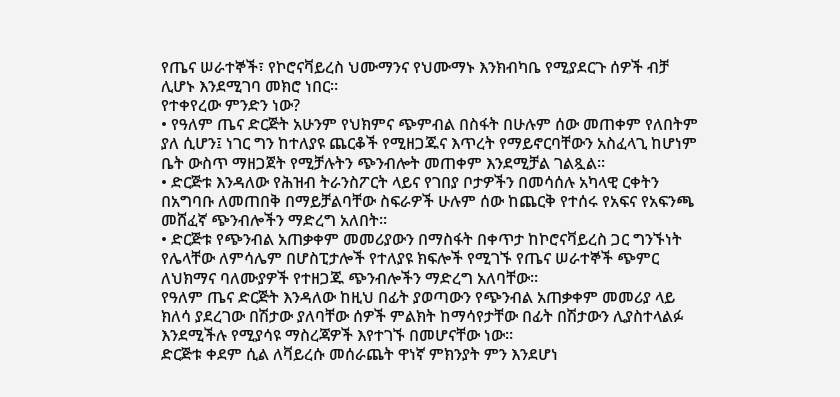የጤና ሠራተኞች፣ የኮሮናቫይረስ ህሙማንና የህሙማኑ እንክብካቤ የሚያደርጉ ሰዎች ብቻ ሊሆኑ እንደሚገባ መክሮ ነበር።
የተቀየረው ምንድን ነው?
• የዓለም ጤና ድርጅት አሁንም የህክምና ጭምብል በስፋት በሁሉም ሰው መጠቀም የለበትም ያለ ሲሆን፤ ነገር ግን ከተለያዩ ጨርቆች የሚዘጋጁና እጥረት የማይኖርባቸውን አስፈላጊ ከሆነም ቤት ውስጥ ማዘጋጀት የሚቻሉትን ጭንብሎት መጠቀም እንደሚቻል ገልጿል።
• ድርጅቱ እንዳለው የሕዝብ ትራንስፖርት ላይና የገበያ ቦታዎችን በመሳሰሉ አካላዊ ርቀትን በአግባቡ ለመጠበቅ በማይቻልባቸው ስፍራዎች ሁሉም ሰው ከጨርቅ የተሰሩ የአፍና የአፍንጫ መሸፈኛ ጭንብሎችን ማድረግ አለበት።
• ድርጅቱ የጭንብል አጠቃቀም መመሪያውን በማስፋት በቀጥታ ከኮሮናቫይረስ ጋር ግንኙነት የሌላቸው ለምሳሌም በሆስፒታሎች የተለያዩ ክፍሎች የሚገኙ የጤና ሠራተኞች ጭምር ለህክማና ባለሙያዎች የተዘጋጁ ጭንብሎችን ማድረግ አለባቸው።
የዓለም ጤና ድርጅት እንዳለው ከዚህ በፊት ያወጣውን የጭንብል አጠቃቀም መመሪያ ላይ ክለሳ ያደረገው በሽታው ያለባቸው ሰዎች ምልክት ከማሳየታቸው በፊት በሽታውን ሊያስተላልፉ እንደሚችሉ የሚያሳዩ ማስረጃዎች እየተገኙ በመሆናቸው ነው።
ድርጅቱ ቀደም ሲል ለቫይረሱ መሰራጨት ዋነኛ ምክንያት ምን እንደሆነ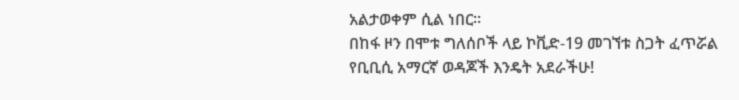አልታወቀም ሲል ነበር።
በከፋ ዞን በሞቱ ግለሰቦች ላይ ኮቪድ-19 መገኘቱ ስጋት ፈጥሯል
የቢቢሲ አማርኛ ወዳጆች እንዴት አደራችሁ!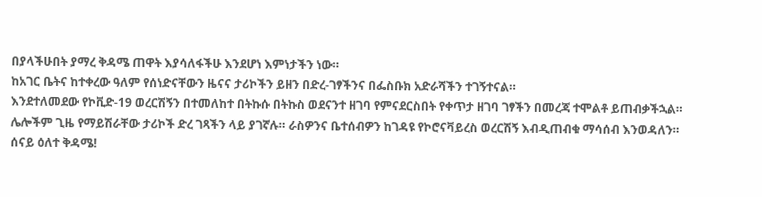በያላችሁበት ያማረ ቅዳሜ ጠዋት እያሳለፋችሁ እንደሆነ እምነታችን ነው።
ከአገር ቤትና ከተቀረው ዓለም የሰነድናቸውን ዜናና ታሪኮችን ይዘን በድረ-ገፃችንና በፌስቡክ አድራሻችን ተገኝተናል።
እንደተለመደው የኮቪድ-19 ወረርሽኝን በተመለከተ በትኩሱ በትኩስ ወደናንተ ዘገባ የምናደርስበት የቀጥታ ዘገባ ገፃችን በመረጃ ተሞልቶ ይጠብቃችኋል።
ሌሎችም ጊዜ የማይሽራቸው ታሪኮች ድረ ገጻችን ላይ ያገኛሉ። ራስዎንና ቤተሰብዎን ከገዳዩ የኮሮናቫይረስ ወረርሽኝ እብዲጠብቁ ማሳሰብ እንወዳለን።
ሰናይ ዕለተ ቅዳሜ!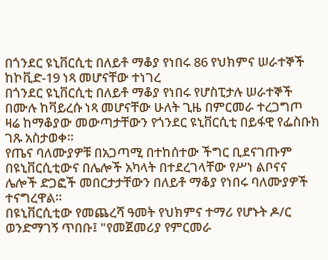በጎንደር ዩኒቨርሲቲ በለይቶ ማቆያ የነበሩ 86 የህክምና ሠራተኞች ከኮቪድ-19 ነጻ መሆናቸው ተነገረ
በጎንደር ዩኒቨርሲቲ በለይቶ ማቆያ የነበሩ የሆስፒታሉ ሠራተኞች በሙሉ ከቫይረሱ ነጻ መሆናቸው ሁለት ጊዜ በምርመራ ተረጋግጦ ዛሬ ከማቆያው መውጣታቸውን የጎንደር ዩኒቨርሲቲ በይፋዊ የፌስቡክ ገጹ አስታወቀ።
የጤና ባለሙያዎቹ በአጋጣሚ በተከሰተው ችግር ቢደናገጡም በዩኒቨርሲቲውና በሌሎች አካላት በተደረገላቸው የሥነ ልቦናና ሌሎች ድጋፎች መበርታታቸውን በለይቶ ማቆያ የነበሩ ባለሙያዎች ተናግረዋል።
በዩኒቨርሲቲው የመጨረሻ ዓመት የህክምና ተማሪ የሆኑት ዶ/ር ወንድማገኝ ጥበቡ፤ "የመጀመሪያ የምርመራ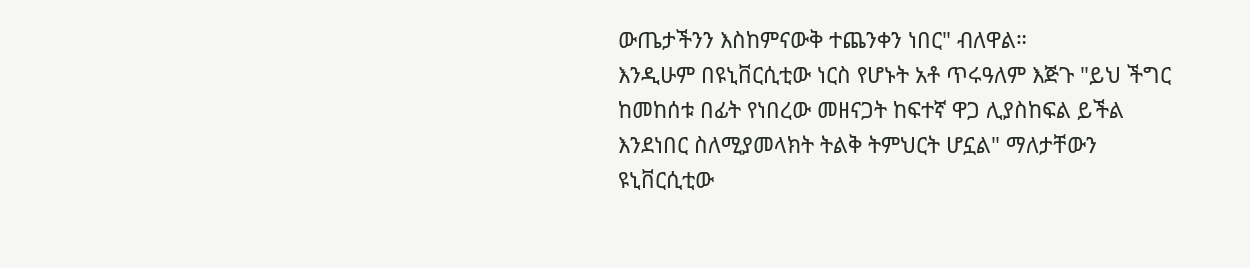ውጤታችንን እስከምናውቅ ተጨንቀን ነበር" ብለዋል።
እንዲሁም በዩኒቨርሲቲው ነርስ የሆኑት አቶ ጥሩዓለም እጅጉ "ይህ ችግር ከመከሰቱ በፊት የነበረው መዘናጋት ከፍተኛ ዋጋ ሊያስከፍል ይችል እንደነበር ስለሚያመላክት ትልቅ ትምህርት ሆኗል" ማለታቸውን ዩኒቨርሲቲው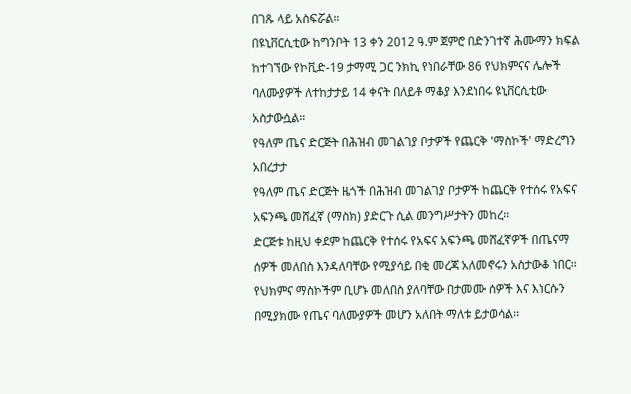በገጹ ላይ አስፍሯል።
በዩኒቨርሲቲው ከግንቦት 13 ቀን 2012 ዓ.ም ጀምሮ በድንገተኛ ሕሙማን ክፍል ከተገኘው የኮቪድ-19 ታማሚ ጋር ንክኪ የነበራቸው 86 የህክምናና ሌሎች ባለሙያዎች ለተከታታይ 14 ቀናት በለይቶ ማቆያ እንደነበሩ ዩኒቨርሲቲው አስታውሷል።
የዓለም ጤና ድርጅት በሕዝብ መገልገያ ቦታዎች የጨርቅ 'ማስኮች' ማድረግን አበረታታ
የዓለም ጤና ድርጅት ዜጎች በሕዝብ መገልገያ ቦታዎች ከጨርቅ የተሰሩ የአፍና አፍንጫ መሸፈኛ (ማስክ) ያድርጉ ሲል መንግሥታትን መከረ፡፡
ድርጅቱ ከዚህ ቀደም ከጨርቅ የተሰሩ የአፍና አፍንጫ መሸፈኛዎች በጤናማ ሰዎች መለበስ እንዳለባቸው የሚያሳይ በቂ መረጃ አለመኖሩን አስታውቆ ነበር፡፡
የህክምና ማስኮችም ቢሆኑ መለበስ ያለባቸው በታመሙ ሰዎች እና እነርሱን በሚያክሙ የጤና ባለሙያዎች መሆን አለበት ማለቱ ይታወሳል፡፡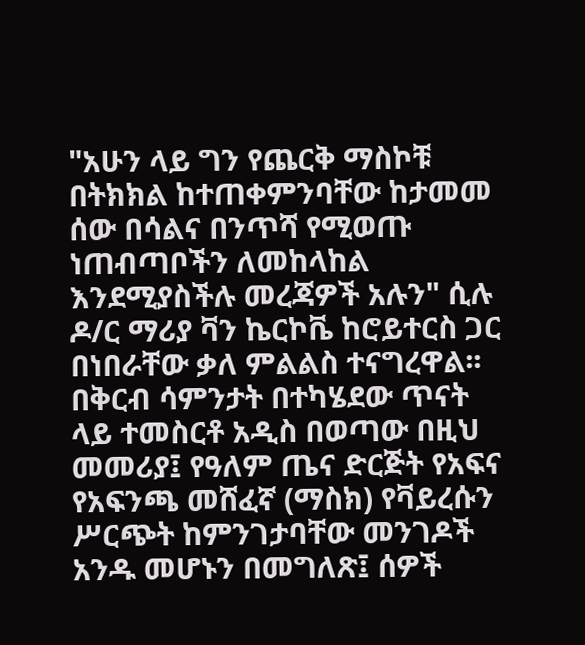"አሁን ላይ ግን የጨርቅ ማስኮቹ በትክክል ከተጠቀምንባቸው ከታመመ ሰው በሳልና በንጥሻ የሚወጡ ነጠብጣቦችን ለመከላከል እንደሚያስችሉ መረጃዎች አሉን" ሲሉ ዶ/ር ማሪያ ቫን ኬርኮቬ ከሮይተርስ ጋር በነበራቸው ቃለ ምልልስ ተናግረዋል፡፡
በቅርብ ሳምንታት በተካሄደው ጥናት ላይ ተመስርቶ አዲስ በወጣው በዚህ መመሪያ፤ የዓለም ጤና ድርጅት የአፍና የአፍንጫ መሸፈኛ (ማስክ) የቫይረሱን ሥርጭት ከምንገታባቸው መንገዶች አንዱ መሆኑን በመግለጽ፤ ሰዎች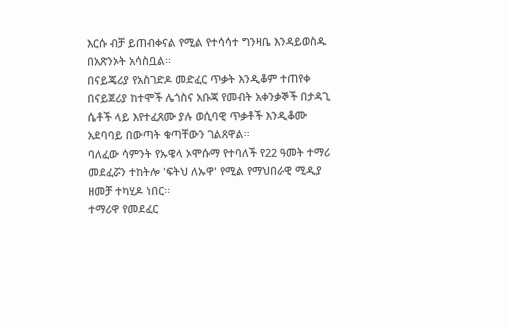እርሱ ብቻ ይጠብቀናል የሚል የተሳሳተ ግንዛቤ እንዳይወስዱ በአጽንኦት አሳስቧል፡፡
በናይጄሪያ የአስገድዶ መድፈር ጥቃት እንዲቆም ተጠየቀ
በናይጀሪያ ከተሞች ሌጎስና አቡጃ የመብት አቀንቃኞች በታዳጊ ሴቶች ላይ እየተፈጸሙ ያሉ ወሲባዊ ጥቃቶች እንዲቆሙ አደባባይ በውጣት ቁጣቸውን ገልጸዋል፡፡
ባለፈው ሳምንት የኡዌላ ኦሞሱማ የተባለች የ22 ዓመት ተማሪ መደፈሯን ተከትሎ 'ፍትህ ለኡዋ' የሚል የማህበራዊ ሚዲያ ዘመቻ ተካሂዶ ነበር፡፡
ተማሪዋ የመደፈር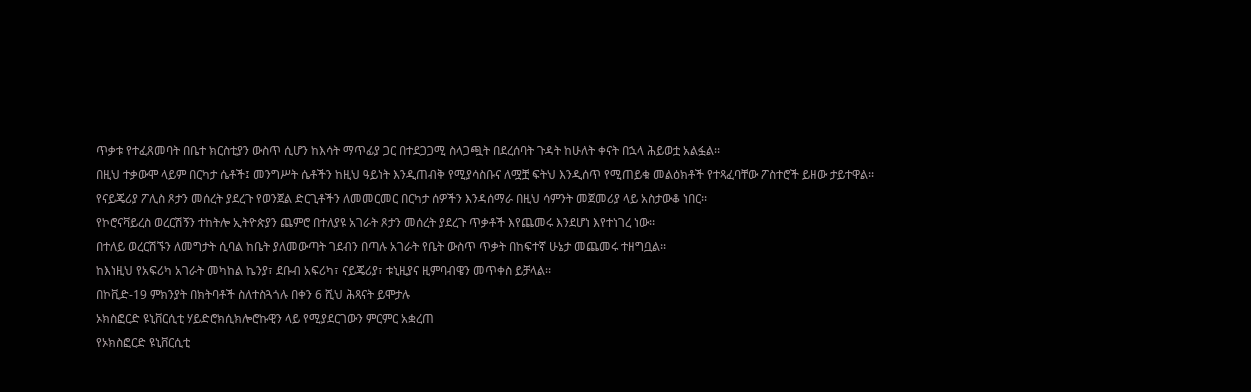ጥቃቱ የተፈጸመባት በቤተ ክርስቲያን ውስጥ ሲሆን ከእሳት ማጥፊያ ጋር በተደጋጋሚ ስላጋጯት በደረሰባት ጉዳት ከሁለት ቀናት በኋላ ሕይወቷ አልፏል፡፡
በዚህ ተቃውሞ ላይም በርካታ ሴቶች፤ መንግሥት ሴቶችን ከዚህ ዓይነት እንዲጠብቅ የሚያሳስቡና ለሟቿ ፍትህ እንዲሰጥ የሚጠይቁ መልዕክቶች የተጻፈባቸው ፖስተሮች ይዘው ታይተዋል፡፡
የናይጄሪያ ፖሊስ ጾታን መሰረት ያደረጉ የወንጀል ድርጊቶችን ለመመርመር በርካታ ሰዎችን እንዳሰማራ በዚህ ሳምንት መጀመሪያ ላይ አስታውቆ ነበር፡፡
የኮሮናቫይረስ ወረርሽኝን ተከትሎ ኢትዮጵያን ጨምሮ በተለያዩ አገራት ጾታን መሰረት ያደረጉ ጥቃቶች እየጨመሩ እንደሆነ እየተነገረ ነው፡፡
በተለይ ወረርሽኙን ለመግታት ሲባል ከቤት ያለመውጣት ገደብን በጣሉ አገራት የቤት ውስጥ ጥቃት በከፍተኛ ሁኔታ መጨመሩ ተዘግቧል፡፡
ከእነዚህ የአፍሪካ አገራት መካከል ኬንያ፣ ደቡብ አፍሪካ፣ ናይጄሪያ፣ ቱኒዚያና ዚምባብዌን መጥቀስ ይቻላል፡፡
በኮቪድ-19 ምክንያት በክትባቶች ስለተስጓጎሉ በቀን 6 ሺህ ሕጻናት ይሞታሉ
ኦክስፎርድ ዩኒቨርሲቲ ሃይድሮክሲክሎሮኩዊን ላይ የሚያደርገውን ምርምር አቋረጠ
የኦክስፎርድ ዩኒቨርሲቲ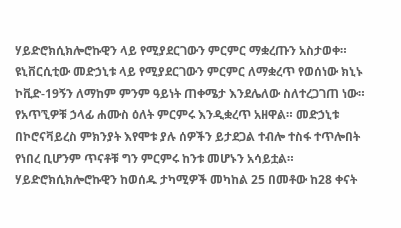ሃይድሮክሲክሎሮኩዊን ላይ የሚያደርገውን ምርምር ማቋረጡን አስታወቀ።
ዩኒቨርሲቲው መድኃኒቱ ላይ የሚያደርገውን ምርምር ለማቋረጥ የወሰነው ክኒኑ ኮቪድ-19ኝን ለማከም ምንም ዓይነት ጠቀሜታ እንደሌለው ስለተረጋገጠ ነው።
የአጥኚዎቹ ኃላፊ ሐሙስ ዕለት ምርምሩ እንዲቋረጥ አዘዋል። መድኃኒቱ በኮሮናቫይረስ ምክንያት እየሞቱ ያሉ ሰዎችን ይታደጋል ተብሎ ተስፋ ተጥሎበት የነበረ ቢሆንም ጥናቶቹ ግን ምርምሩ ከንቱ መሆኑን አሳይቷል።
ሃይድሮክሲክሎሮኩዊን ከወሰዱ ታካሚዎች መካከል 25 በመቶው ከ28 ቀናት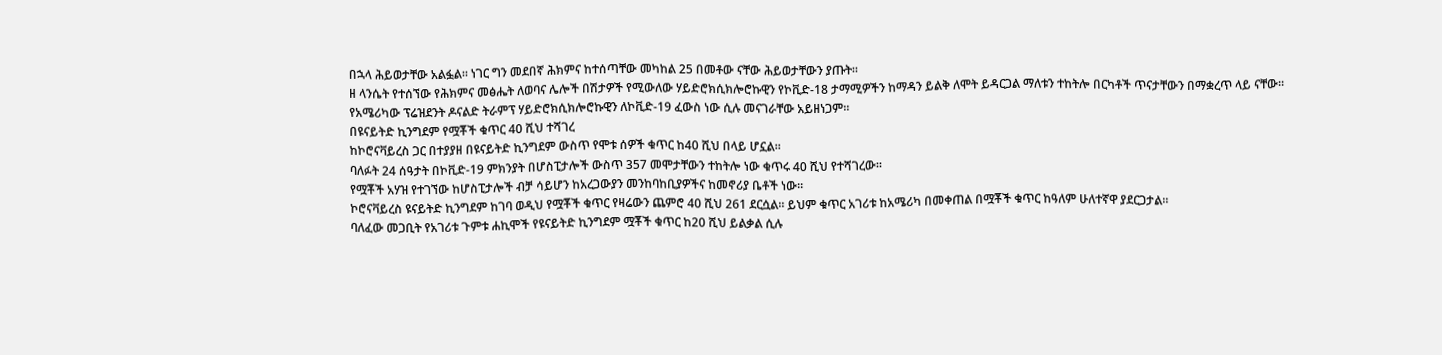በኋላ ሕይወታቸው አልፏል። ነገር ግን መደበኛ ሕክምና ከተሰጣቸው መካከል 25 በመቶው ናቸው ሕይወታቸውን ያጡት።
ዘ ላንሴት የተሰኘው የሕክምና መፅሔት ለወባና ሌሎች በሽታዎች የሚውለው ሃይድሮክሲክሎሮኩዊን የኮቪድ-18 ታማሚዎችን ከማዳን ይልቅ ለሞት ይዳርጋል ማለቱን ተከትሎ በርካቶች ጥናታቸውን በማቋረጥ ላይ ናቸው።
የአሜሪካው ፕሬዝደንት ዶናልድ ትራምፕ ሃይድሮክሲክሎሮኩዊን ለኮቪድ-19 ፈውስ ነው ሲሉ መናገራቸው አይዘነጋም።
በዩናይትድ ኪንግደም የሟቾች ቁጥር 40 ሺህ ተሻገረ
ከኮሮናቫይረስ ጋር በተያያዘ በዩናይትድ ኪንግደም ውስጥ የሞቱ ሰዎች ቁጥር ከ40 ሺህ በላይ ሆኗል።
ባለፉት 24 ሰዓታት በኮቪድ-19 ምክንያት በሆስፒታሎች ውስጥ 357 መሞታቸውን ተከትሎ ነው ቁጥሩ 40 ሺህ የተሻገረው።
የሟቾች አሃዝ የተገኘው ከሆስፒታሎች ብቻ ሳይሆን ከአረጋውያን መንከባከቢያዎችና ከመኖሪያ ቤቶች ነው።
ኮሮናቫይረስ ዩናይትድ ኪንግደም ከገባ ወዲህ የሟቾች ቁጥር የዛሬውን ጨምሮ 40 ሺህ 261 ደርሷል። ይህም ቁጥር አገሪቱ ከአሜሪካ በመቀጠል በሟቾች ቁጥር ከዓለም ሁለተኛዋ ያደርጋታል።
ባለፈው መጋቢት የአገሪቱ ጉምቱ ሐኪሞች የዩናይትድ ኪንግደም ሟቾች ቁጥር ከ20 ሺህ ይልቃል ሲሉ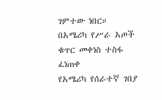ገምተው ነበር።
በአሜሪካ የሥራ አጦች ቁጥር መቀነስ ተስፋ ፈነጠቀ
የአሜሪካ የሰራተኛ ገበያ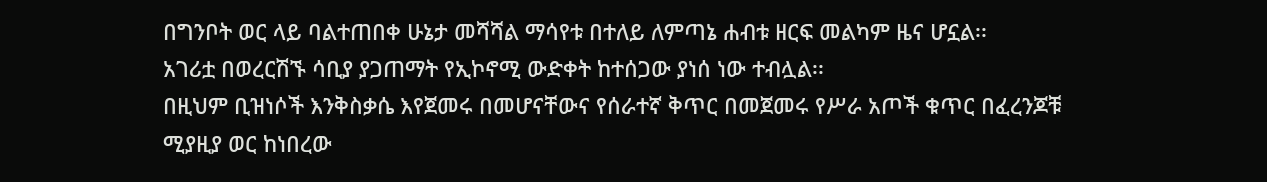በግንቦት ወር ላይ ባልተጠበቀ ሁኔታ መሻሻል ማሳየቱ በተለይ ለምጣኔ ሐብቱ ዘርፍ መልካም ዜና ሆኗል፡፡
አገሪቷ በወረርሽኙ ሳቢያ ያጋጠማት የኢኮኖሚ ውድቀት ከተሰጋው ያነሰ ነው ተብሏል፡፡
በዚህም ቢዝነሶች እንቅስቃሴ እየጀመሩ በመሆናቸውና የሰራተኛ ቅጥር በመጀመሩ የሥራ አጦች ቁጥር በፈረንጆቹ ሚያዚያ ወር ከነበረው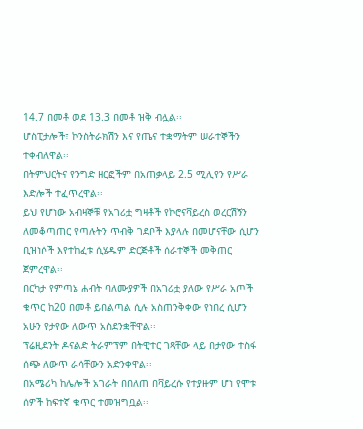14.7 በመቶ ወደ 13.3 በመቶ ዝቅ ብሏል፡፡
ሆስፒታሎች፣ ኮንስትራክሽን እና የጤና ተቋማትም ሠራተኞችን ተቀብለዋል፡፡
በትምህርትና የንግድ ዘርፎችም በአጠቃላይ 2.5 ሚሊየን የሥራ እድሎች ተፈጥረዋል፡፡
ይህ የሆነው አብዛኞቹ የአገሪቷ ግዛቶች የኮሮናቫይረስ ወረርሽኝን ለመቆጣጠር የጣሉትን ጥብቅ ገደቦች እያላሉ በመሆናቸው ሲሆን ቢዝነሶች እየተከፈቱ ሲሄዱም ድርጅቶች ሰራተኞች መቅጠር ጀምረዋል፡፡
በርካታ የምጣኔ ሐብት ባለሙያዎች በአገሪቷ ያለው የሥራ አጦች ቁጥር ከ20 በመቶ ይበልጣል ሲሉ አስጠንቅቀው የነበረ ሲሆን አሁን የታየው ለውጥ አስደንቋቸዋል፡፡
ፕሬዚደንት ዶናልድ ትራምፕም በትዊተር ገጻቸው ላይ በታየው ተስፋ ሰጭ ለውጥ ራሳቸውን አድንቀዋል፡፡
በአሜሪካ ከሌሎች አገራት በበለጠ በቫይረሱ የተያዙም ሆነ የሞቱ ሰዎች ከፍተኛ ቁጥር ተመዝግቧል፡፡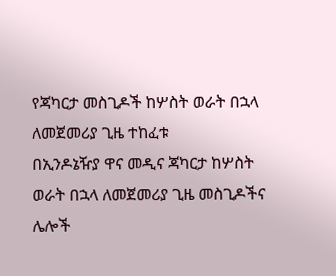የጃካርታ መስጊዶች ከሦስት ወራት በኋላ ለመጀመሪያ ጊዜ ተከፈቱ
በኢንዶኔዥያ ዋና መዲና ጃካርታ ከሦስት ወራት በኋላ ለመጀመሪያ ጊዜ መስጊዶችና ሌሎች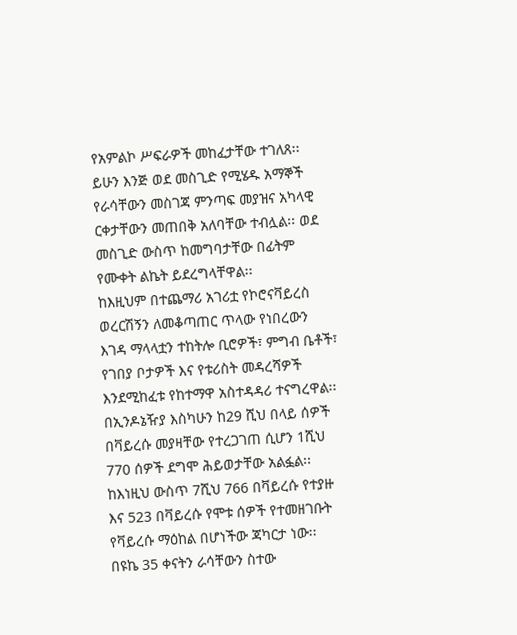የአምልኮ ሥፍራዎች መከፈታቸው ተገለጸ፡፡
ይሁን እንጅ ወደ መስጊድ የሚሄዱ አማኞች የራሳቸውን መስገጃ ምንጣፍ መያዝና አካላዊ ርቀታቸውን መጠበቅ አለባቸው ተብሏል፡፡ ወደ መስጊድ ውስጥ ከመግባታቸው በፊትም የሙቀት ልኬት ይደረግላቸዋል፡፡
ከእዚህም በተጨማሪ አገሪቷ የኮሮናቫይረስ ወረርሽኝን ለመቆጣጠር ጥላው የነበረውን እገዳ ማላላቷን ተከትሎ ቢሮዎች፣ ምግብ ቤቶች፣ የገበያ ቦታዎች እና የቱሪስት መዳረሻዎች እንደሚከፈቱ የከተማዋ አስተዳዳሪ ተናግረዋል፡፡
በኢንዶኔዥያ እስካሁን ከ29 ሺህ በላይ ሰዎች በቫይረሱ መያዛቸው የተረጋገጠ ሲሆን 1ሺህ 770 ሰዎች ደግሞ ሕይወታቸው አልፏል፡፡
ከእነዚህ ውስጥ 7ሺህ 766 በቫይረሱ የተያዙ እና 523 በቫይረሱ የሞቱ ሰዎች የተመዘገቡት የቫይረሱ ማዕከል በሆነችው ጃካርታ ነው፡፡
በዩኬ 35 ቀናትን ራሳቸውን ስተው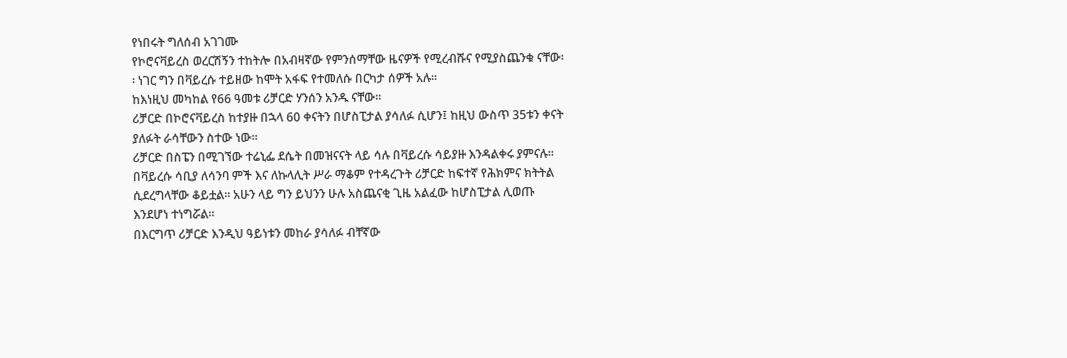የነበሩት ግለሰብ አገገሙ
የኮሮናቫይረስ ወረርሽኝን ተከትሎ በአብዛኛው የምንሰማቸው ዜናዎች የሚረብሹና የሚያስጨንቁ ናቸው፡፡ ነገር ግን በቫይረሱ ተይዘው ከሞት አፋፍ የተመለሱ በርካታ ሰዎች አሉ፡፡
ከእነዚህ መካከል የ66 ዓመቱ ሪቻርድ ሃንሰን አንዱ ናቸው፡፡
ሪቻርድ በኮሮናቫይረስ ከተያዙ በኋላ 60 ቀናትን በሆስፒታል ያሳለፉ ሲሆን፤ ከዚህ ውስጥ 35ቱን ቀናት ያለፉት ራሳቸውን ስተው ነው፡፡
ሪቻርድ በስፔን በሚገኘው ተሬኒፌ ደሴት በመዝናናት ላይ ሳሉ በቫይረሱ ሳይያዙ እንዳልቀሩ ያምናሉ፡፡
በቫይረሱ ሳቢያ ለሳንባ ምች እና ለኩላሊት ሥራ ማቆም የተዳረጉት ሪቻርድ ከፍተኛ የሕክምና ክትትል ሲደረግላቸው ቆይቷል፡፡ አሁን ላይ ግን ይህንን ሁሉ አስጨናቂ ጊዜ አልፈው ከሆስፒታል ሊወጡ እንደሆነ ተነግሯል፡፡
በእርግጥ ሪቻርድ እንዲህ ዓይነቱን መከራ ያሳለፉ ብቸኛው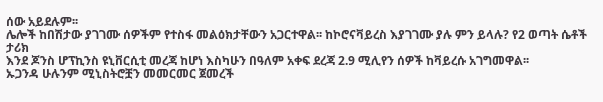ሰው አይደሉም፡፡
ሌሎች ከበሽታው ያገገሙ ሰዎችም የተስፋ መልዕክታቸውን አጋርተዋል፡፡ ከኮሮናቫይረስ እያገገሙ ያሉ ምን ይላሉ? የ2 ወጣት ሴቶች ታሪክ
እንደ ጆንስ ሆፕኪንስ ዩኒቨርሲቲ መረጃ ከሆነ እስካሁን በዓለም አቀፍ ደረጃ 2.9 ሚሊየን ሰዎች ከቫይረሱ አገግመዋል፡፡
ኡጋንዳ ሁሉንም ሚኒስትሮቿን መመርመር ጀመረች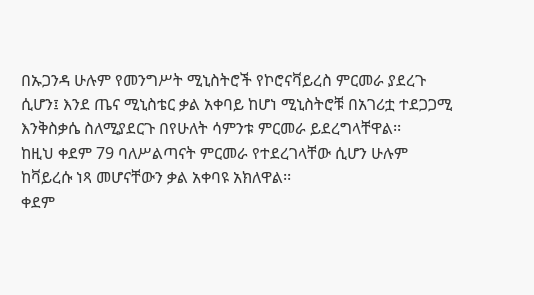በኡጋንዳ ሁሉም የመንግሥት ሚኒስትሮች የኮሮናቫይረስ ምርመራ ያደረጉ ሲሆን፤ እንደ ጤና ሚኒስቴር ቃል አቀባይ ከሆነ ሚኒስትሮቹ በአገሪቷ ተደጋጋሚ እንቅስቃሴ ስለሚያደርጉ በየሁለት ሳምንቱ ምርመራ ይደረግላቸዋል፡፡
ከዚህ ቀደም 79 ባለሥልጣናት ምርመራ የተደረገላቸው ሲሆን ሁሉም ከቫይረሱ ነጻ መሆናቸውን ቃል አቀባዩ አክለዋል፡፡
ቀደም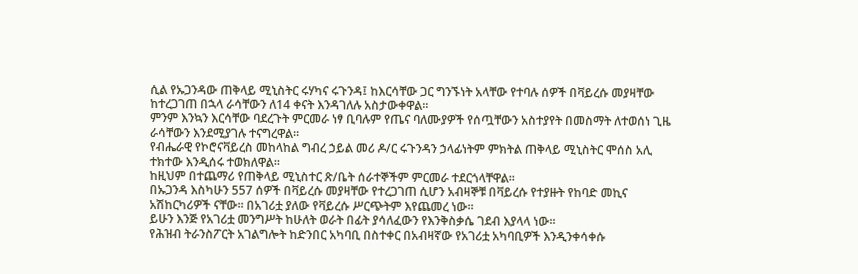ሲል የኡጋንዳው ጠቅላይ ሚኒስትር ሩሃካና ሩጉንዳ፤ ከእርሳቸው ጋር ግንኙነት አላቸው የተባሉ ሰዎች በቫይረሱ መያዛቸው ከተረጋገጠ በኋላ ራሳቸውን ለ14 ቀናት እንዳገለሉ አስታውቀዋል፡፡
ምንም እንኳን እርሳቸው ባደረጉት ምርመራ ነፃ ቢባሉም የጤና ባለሙያዎች የሰጧቸውን አስተያየት በመስማት ለተወሰነ ጊዜ ራሳቸውን እንደሚያገሉ ተናግረዋል።
የብሔራዊ የኮሮናቫይረስ መከላከል ግብረ ኃይል መሪ ዶ/ር ሩጉንዳን ኃላፊነትም ምክትል ጠቅላይ ሚኒስትር ሞሰስ አሊ ተክተው እንዲሰሩ ተወክለዋል፡፡
ከዚህም በተጨማሪ የጠቅላይ ሚኒስተር ጽ/ቤት ሰራተኞችም ምርመራ ተደርጎላቸዋል፡፡
በኡጋንዳ እስካሁን 557 ሰዎች በቫይረሱ መያዛቸው የተረጋገጠ ሲሆን አብዛኞቹ በቫይረሱ የተያዙት የከባድ መኪና አሽከርካሪዎች ናቸው፡፡ በአገሪቷ ያለው የቫይረሱ ሥርጭትም እየጨመረ ነው፡፡
ይሁን እንጅ የአገሪቷ መንግሥት ከሁለት ወራት በፊት ያሳለፈውን የእንቅስቃሴ ገደብ እያላላ ነው፡፡
የሕዝብ ትራንስፖርት አገልግሎት ከድንበር አካባቢ በስተቀር በአብዛኛው የአገሪቷ አካባቢዎች እንዲንቀሳቀሱ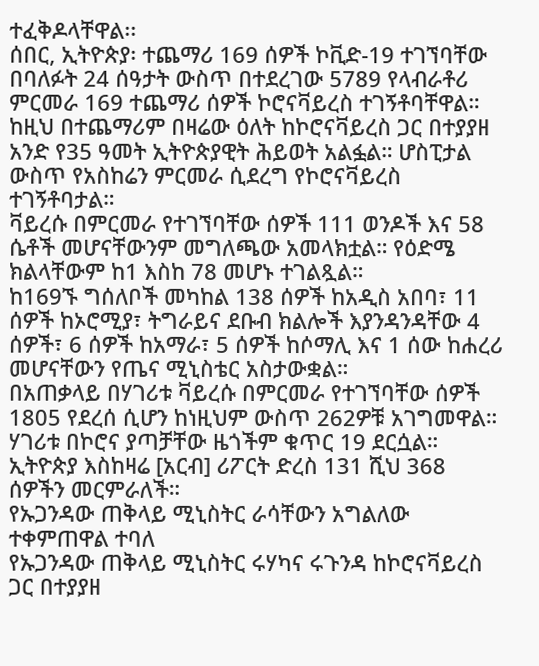ተፈቅዶላቸዋል፡፡
ሰበር, ኢትዮጵያ፡ ተጨማሪ 169 ሰዎች ኮቪድ-19 ተገኘባቸው
በባለፉት 24 ሰዓታት ውስጥ በተደረገው 5789 የላብራቶሪ ምርመራ 169 ተጨማሪ ሰዎች ኮሮናቫይረስ ተገኝቶባቸዋል።
ከዚህ በተጨማሪም በዛሬው ዕለት ከኮሮናቫይረስ ጋር በተያያዘ አንድ የ35 ዓመት ኢትዮጵያዊት ሕይወት አልፏል። ሆስፒታል ውስጥ የአስከሬን ምርመራ ሲደረግ የኮሮናቫይረስ ተገኝቶባታል።
ቫይረሱ በምርመራ የተገኘባቸው ሰዎች 111 ወንዶች እና 58 ሴቶች መሆናቸውንም መግለጫው አመላክቷል። የዕድሜ ክልላቸውም ከ1 እስከ 78 መሆኑ ተገልጿል።
ከ169ኙ ግሰለቦች መካከል 138 ሰዎች ከአዲስ አበባ፣ 11 ሰዎች ከኦሮሚያ፣ ትግራይና ደቡብ ክልሎች እያንዳንዳቸው 4 ሰዎች፣ 6 ሰዎች ከአማራ፣ 5 ሰዎች ከሶማሊ እና 1 ሰው ከሐረሪ መሆናቸውን የጤና ሚኒስቴር አስታውቋል።
በአጠቃላይ በሃገሪቱ ቫይረሱ በምርመራ የተገኘባቸው ሰዎች 1805 የደረሰ ሲሆን ከነዚህም ውስጥ 262ዎቹ አገግመዋል። ሃገሪቱ በኮሮና ያጣቻቸው ዜጎችም ቁጥር 19 ደርሷል።
ኢትዮጵያ እስከዛሬ [አርብ] ሪፖርት ድረስ 131 ሺህ 368 ሰዎችን መርምራለች።
የኡጋንዳው ጠቅላይ ሚኒስትር ራሳቸውን አግልለው ተቀምጠዋል ተባለ
የኡጋንዳው ጠቅላይ ሚኒስትር ሩሃካና ሩጉንዳ ከኮሮናቫይረስ ጋር በተያያዘ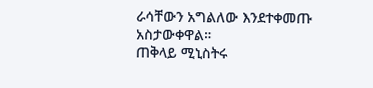ራሳቸውን አግልለው እንደተቀመጡ አስታውቀዋል።
ጠቅላይ ሚኒስትሩ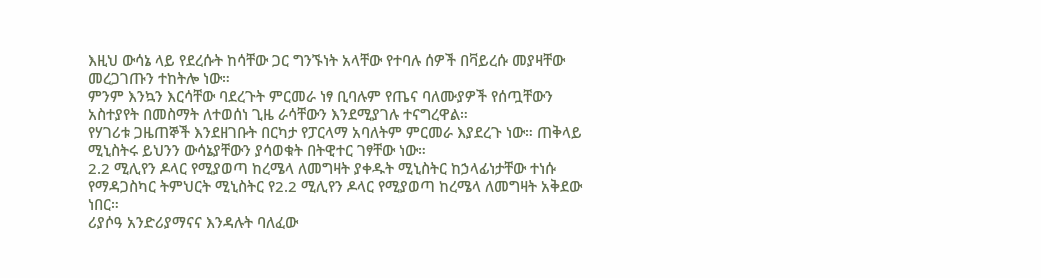እዚህ ውሳኔ ላይ የደረሱት ከሳቸው ጋር ግንኙነት አላቸው የተባሉ ሰዎች በቫይረሱ መያዛቸው መረጋገጡን ተከትሎ ነው።
ምንም እንኳን እርሳቸው ባደረጉት ምርመራ ነፃ ቢባሉም የጤና ባለሙያዎች የሰጧቸውን አስተያየት በመስማት ለተወሰነ ጊዜ ራሳቸውን እንደሚያገሉ ተናግረዋል።
የሃገሪቱ ጋዜጠኞች እንደዘገቡት በርካታ የፓርላማ አባለትም ምርመራ እያደረጉ ነው። ጠቅላይ ሚኒስትሩ ይህንን ውሳኔያቸውን ያሳወቁት በትዊተር ገፃቸው ነው።
2.2 ሚሊየን ዶላር የሚያወጣ ከረሜላ ለመግዛት ያቀዱት ሚኒስትር ከኃላፊነታቸው ተነሱ
የማዳጋስካር ትምህርት ሚኒስትር የ2.2 ሚሊየን ዶላር የሚያወጣ ከረሜላ ለመግዛት አቅደው ነበር።
ሪያሶዓ አንድሪያማናና እንዳሉት ባለፈው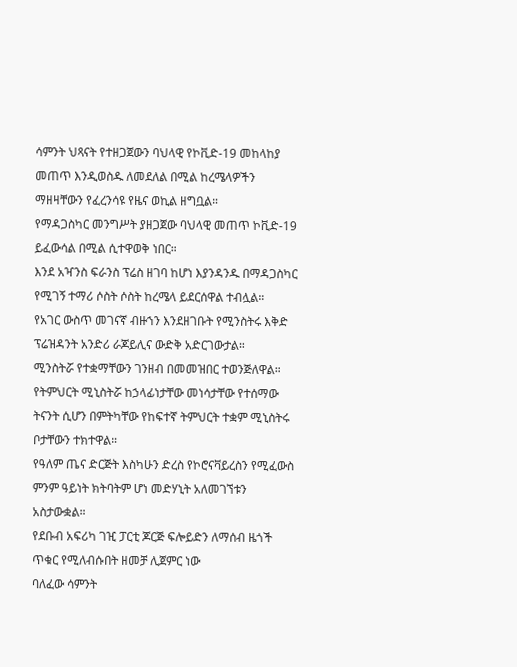ሳምንት ህጻናት የተዘጋጀውን ባህላዊ የኮቪድ-19 መከላከያ መጠጥ እንዲወስዱ ለመደለል በሚል ከረሜላዎችን ማዘዛቸውን የፈረንሳዩ የዜና ወኪል ዘግቧል።
የማዳጋስካር መንግሥት ያዘጋጀው ባህላዊ መጠጥ ኮቪድ-19 ይፈውሳል በሚል ሲተዋወቅ ነበር።
እንደ አዣንስ ፍራንስ ፕሬስ ዘገባ ከሆነ እያንዳንዱ በማዳጋስካር የሚገኝ ተማሪ ሶስት ሶስት ከረሜላ ይደርሰዋል ተብሏል።
የአገር ውስጥ መገናኛ ብዙኀን እንደዘገቡት የሚንስትሩ እቅድ ፕሬዝዳንት አንድሪ ራጆይሊና ውድቅ አድርገውታል።
ሚንስትሯ የተቋማቸውን ገንዘብ በመመዝበር ተወንጅለዋል።
የትምህርት ሚኒስትሯ ከኃላፊነታቸው መነሳታቸው የተሰማው ትናንት ሲሆን በምትካቸው የከፍተኛ ትምህርት ተቋም ሚኒስትሩ ቦታቸውን ተክተዋል።
የዓለም ጤና ድርጅት እስካሁን ድረስ የኮሮናቫይረስን የሚፈውስ ምንም ዓይነት ክትባትም ሆነ መድሃኒት አለመገኘቱን አስታውቋል።
የደቡብ አፍሪካ ገዢ ፓርቲ ጆርጅ ፍሎይድን ለማሰብ ዜጎች ጥቁር የሚለብሱበት ዘመቻ ሊጀምር ነው
ባለፈው ሳምንት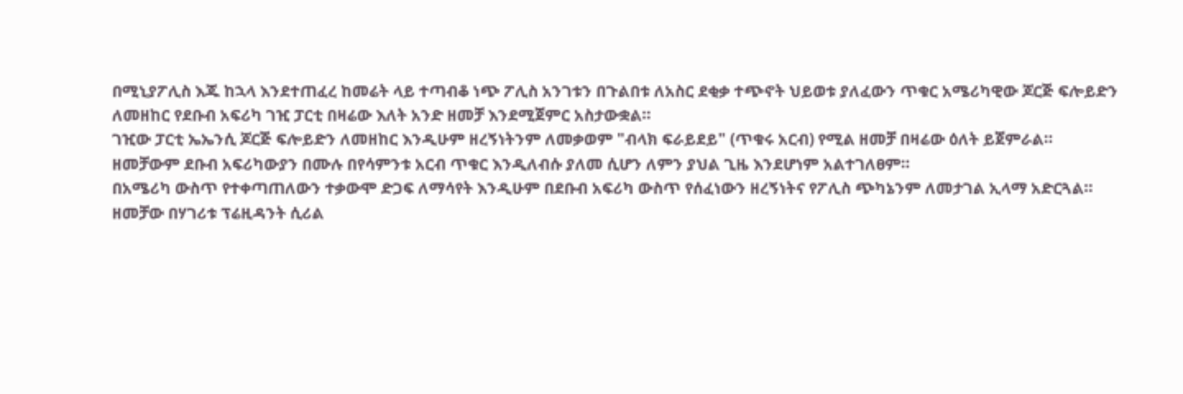በሚኒያፖሊስ እጁ ከኋላ እንደተጠፈረ ከመሬት ላይ ተጣብቆ ነጭ ፖሊስ አንገቱን በጉልበቱ ለአስር ደቂቃ ተጭኖት ህይወቱ ያለፈውን ጥቁር አሜሪካዊው ጆርጅ ፍሎይድን ለመዘከር የደቡብ አፍሪካ ገዢ ፓርቲ በዛሬው እለት አንድ ዘመቻ እንደሚጀምር አስታውቋል።
ገዢው ፓርቲ ኤኤንሲ ጆርጅ ፍሎይድን ለመዘከር እንዲሁም ዘረኝነትንም ለመቃወም "ብላክ ፍራይደይ" (ጥቁሩ አርብ) የሚል ዘመቻ በዛሬው ዕለት ይጀምራል።
ዘመቻውም ደቡብ አፍሪካውያን በሙሉ በየሳምንቱ አርብ ጥቁር እንዲለብሱ ያለመ ሲሆን ለምን ያህል ጊዜ እንደሆነም አልተገለፀም።
በአሜሪካ ውስጥ የተቀጣጠለውን ተቃውሞ ድጋፍ ለማሳየት እንዲሁም በደቡብ አፍሪካ ውስጥ የሰፈነውን ዘረኝነትና የፖሊስ ጭካኔንም ለመታገል ኢላማ አድርጓል።
ዘመቻው በሃገሪቱ ፕሬዚዳንት ሲሪል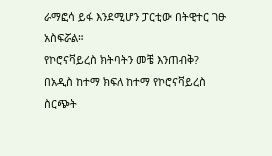ራማፎሳ ይፋ እንደሚሆን ፓርቲው በትዊተር ገፁ አስፍሯል።
የኮሮናቫይረስ ክትባትን መቼ እንጠብቅ?
በአዲስ ከተማ ክፍለ ከተማ የኮሮናቫይረስ ስርጭት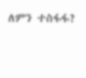ለምን ተስፋፋ?